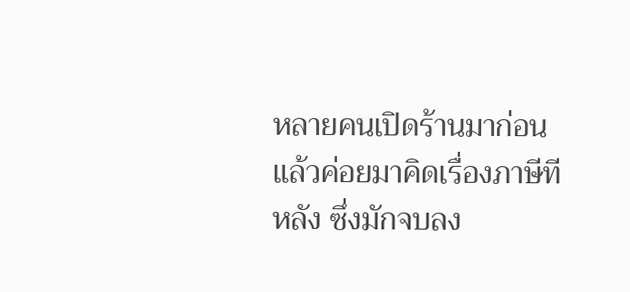หลายคนเปิดร้านมาก่อน แล้วค่อยมาคิดเรื่องภาษีทีหลัง ซึ่งมักจบลง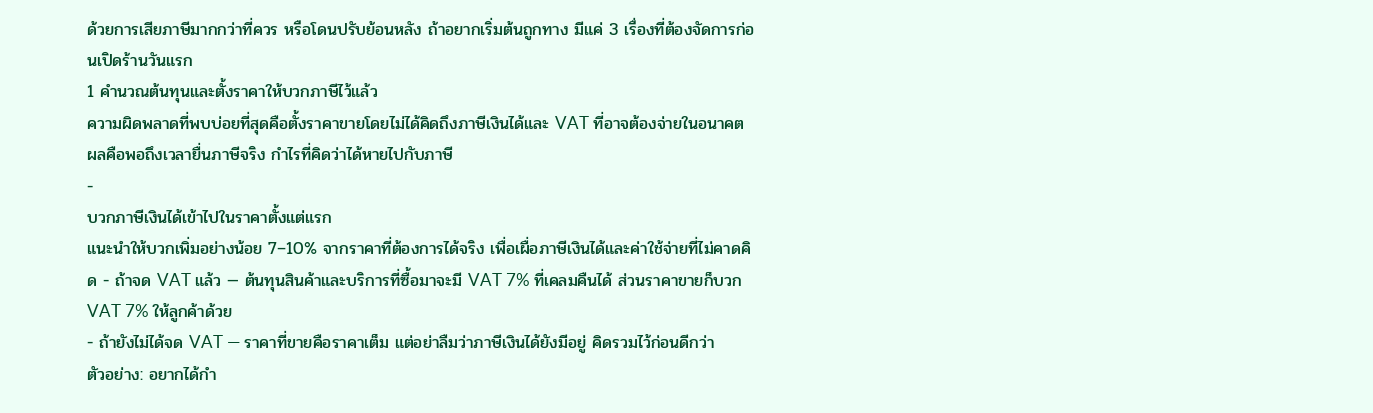ด้วยการเสียภาษีมากกว่าที่ควร หรือโดนปรับย้อนหลัง ถ้าอยากเริ่มต้นถูกทาง มีแค่ 3 เรื่องที่ต้องจัดการก่อนเปิดร้านวันแรก
1 คำนวณต้นทุนและตั้งราคาให้บวกภาษีไว้แล้ว
ความผิดพลาดที่พบบ่อยที่สุดคือตั้งราคาขายโดยไม่ได้คิดถึงภาษีเงินได้และ VAT ที่อาจต้องจ่ายในอนาคต ผลคือพอถึงเวลายื่นภาษีจริง กำไรที่คิดว่าได้หายไปกับภาษี
-
บวกภาษีเงินได้เข้าไปในราคาตั้งแต่แรก
แนะนำให้บวกเพิ่มอย่างน้อย 7–10% จากราคาที่ต้องการได้จริง เพื่อเผื่อภาษีเงินได้และค่าใช้จ่ายที่ไม่คาดคิด - ถ้าจด VAT แล้ว — ต้นทุนสินค้าและบริการที่ซื้อมาจะมี VAT 7% ที่เคลมคืนได้ ส่วนราคาขายก็บวก VAT 7% ให้ลูกค้าด้วย
- ถ้ายังไม่ได้จด VAT — ราคาที่ขายคือราคาเต็ม แต่อย่าลืมว่าภาษีเงินได้ยังมีอยู่ คิดรวมไว้ก่อนดีกว่า
ตัวอย่าง: อยากได้กำ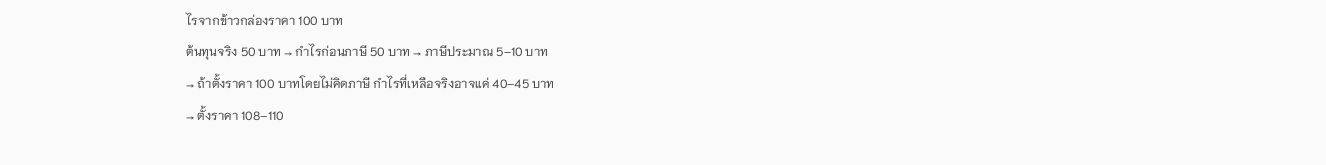ไรจากข้าวกล่องราคา 100 บาท
ต้นทุนจริง 50 บาท → กำไรก่อนภาษี 50 บาท → ภาษีประมาณ 5–10 บาท
→ ถ้าตั้งราคา 100 บาทโดยไม่คิดภาษี กำไรที่เหลือจริงอาจแค่ 40–45 บาท
→ ตั้งราคา 108–110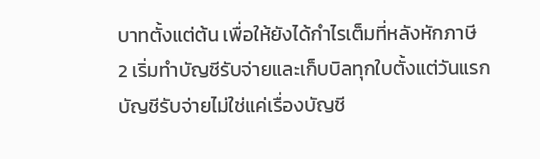บาทตั้งแต่ต้น เพื่อให้ยังได้กำไรเต็มที่หลังหักภาษี
2 เริ่มทำบัญชีรับจ่ายและเก็บบิลทุกใบตั้งแต่วันแรก
บัญชีรับจ่ายไม่ใช่แค่เรื่องบัญชี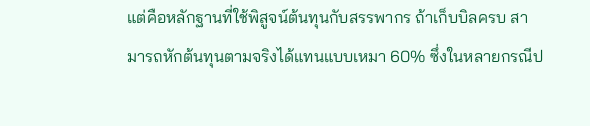แต่คือหลักฐานที่ใช้พิสูจน์ต้นทุนกับสรรพากร ถ้าเก็บบิลครบ สามารถหักต้นทุนตามจริงได้แทนแบบเหมา 60% ซึ่งในหลายกรณีป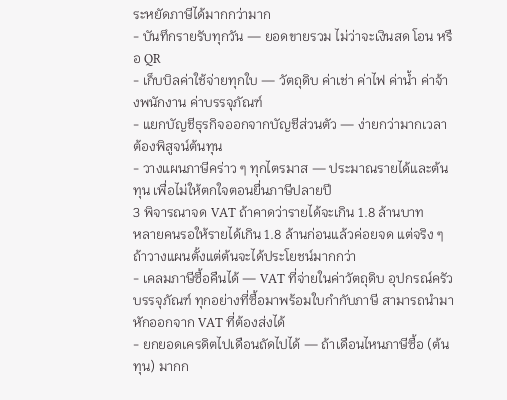ระหยัดภาษีได้มากกว่ามาก
- บันทึกรายรับทุกวัน — ยอดขายรวม ไม่ว่าจะเงินสด โอน หรือ QR
- เก็บบิลค่าใช้จ่ายทุกใบ — วัตถุดิบ ค่าเช่า ค่าไฟ ค่าน้ำ ค่าจ้างพนักงาน ค่าบรรจุภัณฑ์
- แยกบัญชีธุรกิจออกจากบัญชีส่วนตัว — ง่ายกว่ามากเวลาต้องพิสูจน์ต้นทุน
- วางแผนภาษีคร่าว ๆ ทุกไตรมาส — ประมาณรายได้และต้นทุน เพื่อไม่ให้ตกใจตอนยื่นภาษีปลายปี
3 พิจารณาจด VAT ถ้าคาดว่ารายได้จะเกิน 1.8 ล้านบาท
หลายคนรอให้รายได้เกิน 1.8 ล้านก่อนแล้วค่อยจด แต่จริง ๆ ถ้าวางแผนตั้งแต่ต้นจะได้ประโยชน์มากกว่า
- เคลมภาษีซื้อคืนได้ — VAT ที่จ่ายในค่าวัตถุดิบ อุปกรณ์ครัว บรรจุภัณฑ์ ทุกอย่างที่ซื้อมาพร้อมใบกำกับภาษี สามารถนำมาหักออกจาก VAT ที่ต้องส่งได้
- ยกยอดเครดิตไปเดือนถัดไปได้ — ถ้าเดือนไหนภาษีซื้อ (ต้นทุน) มากก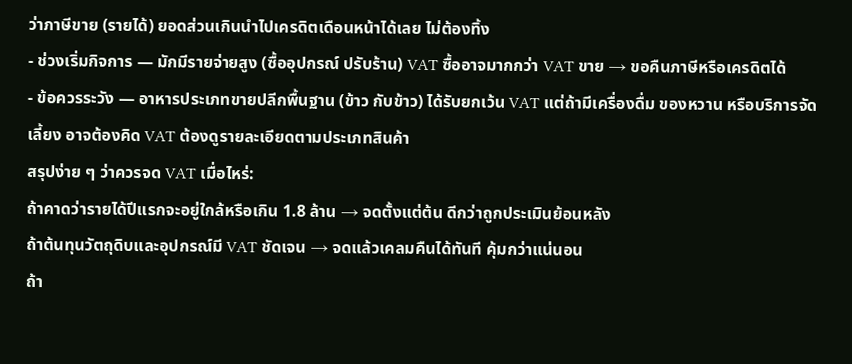ว่าภาษีขาย (รายได้) ยอดส่วนเกินนำไปเครดิตเดือนหน้าได้เลย ไม่ต้องทิ้ง
- ช่วงเริ่มกิจการ — มักมีรายจ่ายสูง (ซื้ออุปกรณ์ ปรับร้าน) VAT ซื้ออาจมากกว่า VAT ขาย → ขอคืนภาษีหรือเครดิตได้
- ข้อควรระวัง — อาหารประเภทขายปลีกพื้นฐาน (ข้าว กับข้าว) ได้รับยกเว้น VAT แต่ถ้ามีเครื่องดื่ม ของหวาน หรือบริการจัดเลี้ยง อาจต้องคิด VAT ต้องดูรายละเอียดตามประเภทสินค้า
สรุปง่าย ๆ ว่าควรจด VAT เมื่อไหร่:
ถ้าคาดว่ารายได้ปีแรกจะอยู่ใกล้หรือเกิน 1.8 ล้าน → จดตั้งแต่ต้น ดีกว่าถูกประเมินย้อนหลัง
ถ้าต้นทุนวัตถุดิบและอุปกรณ์มี VAT ชัดเจน → จดแล้วเคลมคืนได้ทันที คุ้มกว่าแน่นอน
ถ้า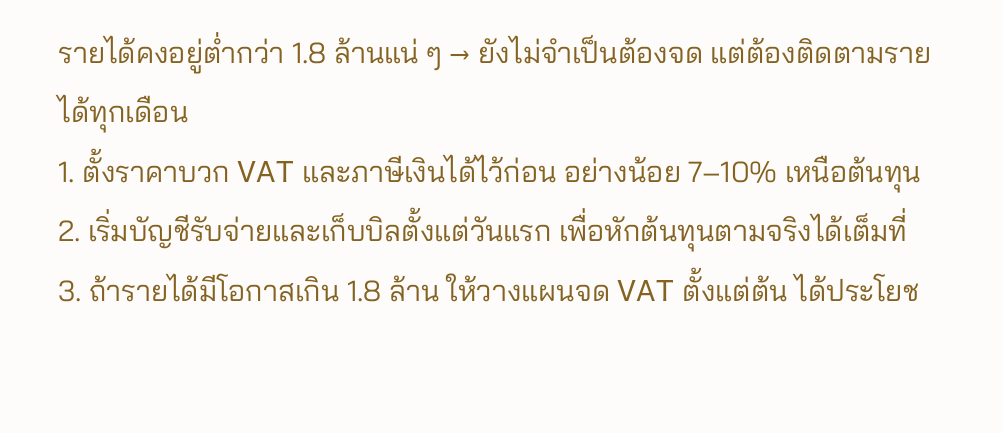รายได้คงอยู่ต่ำกว่า 1.8 ล้านแน่ ๆ → ยังไม่จำเป็นต้องจด แต่ต้องติดตามรายได้ทุกเดือน
1. ตั้งราคาบวก VAT และภาษีเงินได้ไว้ก่อน อย่างน้อย 7–10% เหนือต้นทุน
2. เริ่มบัญชีรับจ่ายและเก็บบิลตั้งแต่วันแรก เพื่อหักต้นทุนตามจริงได้เต็มที่
3. ถ้ารายได้มีโอกาสเกิน 1.8 ล้าน ให้วางแผนจด VAT ตั้งแต่ต้น ได้ประโยช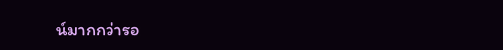น์มากกว่ารอ